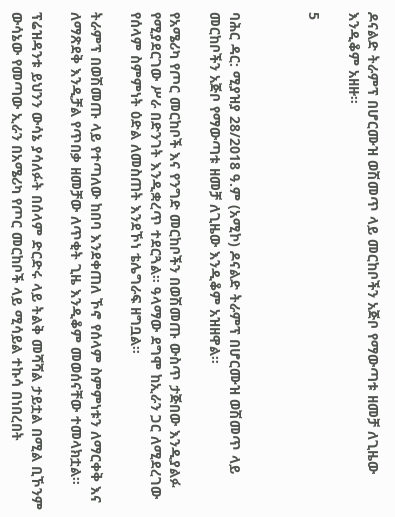ዶናልድ ትራምፕ በሆርሙዝ ወሽመጥ ላይ መርከቦችን አጅቦ የማውጣቱ ዘመቻ ለጊዜው እንዲቆም አዘዙ።

5



ባሕር ዳር: ሚያዝያ 28/2018 ዓ.ም (አሚኮ) ዶናልድ ትራምፕ በሆርሙዝ ወሽመጥ ላይ መርከቦችን አጅቦ የማውጣቱ ዘመቻ ለጊዜው እንዲቆም አዝዘዋል።

የአሜሪካ የጦር መርከቦች እና የንግድ መርከቦችን በወሽመጡ ውስጥ ታጅበው እንዲያልፉ የሚያደርገው ሥራ በድንገት እንዲቋረጥ ተደርጓል። ዓላማው ደግሞ ከኢራን ጋር ለሚደረገው የሰላም ስምምነት ዕድል ለመስጠት እንደኾነ ቴሌግራፍ ዘግቧል።

ትራምፕ በወሽመጡ ላይ የተጣለው ከበባ እንደቀጠለ ኾኖ የሰላም ስምምነቱን ለማርቀቅ እና ለማጽደቅ እንዲቻል የጥበቃ ዘመቻው ለጥቂት ጊዜ እንዲቆም መወሰናቸው ተመላክቷል።

ፕሬዝዳንቱ ይህንን ውሳኔ ያሳለፉት በሰላም ድርድሩ ላይ ትልቅ መሻሻል ታይቷል በሚል ቢኾንም ውሳኔው የመጣው ኢራን በአሜሪካ የጦር መርከቦች ላይ ሚሳይል ተኩሳ በነበረበት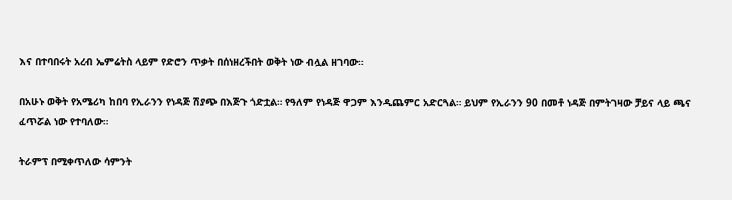እና በተባበሩት አረብ ኤምሬትስ ላይም የድሮን ጥቃት በሰነዘረችበት ወቅት ነው ብሏል ዘገባው።

በአሁኑ ወቅት የአሜሪካ ከበባ የኢራንን የነዳጅ ሽያጭ በእጅጉ ጎድቷል። የዓለም የነዳጅ ዋጋም እንዲጨምር አድርጓል። ይህም የኢራንን 90 በመቶ ነዳጅ በምትገዛው ቻይና ላይ ጫና ፈጥሯል ነው የተባለው።

ትራምፕ በሚቀጥለው ሳምንት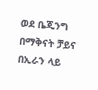ወደ ቤጂንግ በማቅናት ቻይና በኢራን ላይ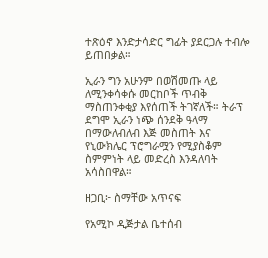ተጽዕኖ እንድታሳድር ግፊት ያደርጋሉ ተብሎ ይጠበቃል።

ኢራን ግን አሁንም በወሽመጡ ላይ ለሚንቀሳቀሱ መርከቦች ጥብቅ ማስጠንቀቂያ እየሰጠች ትገኛለች። ትራፕ ደግሞ ኢራን ነጭ ሰንደቅ ዓላማ በማውለብለብ እጅ መስጠት እና የኒውክሌር ፕሮግራሟን የሚያስቆም ስምምነት ላይ መድረስ እንዳለባት አሳስበዋል።

ዘጋቢ፦ ስማቸው አጥናፍ

የአሚኮ ዲጅታል ቤተሰብ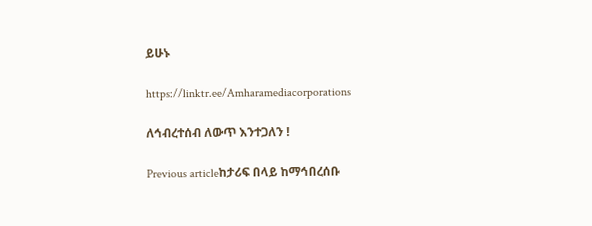ይሁኑ

https://linktr.ee/Amharamediacorporations

ለኅብረተሰብ ለውጥ እንተጋለን !

Previous articleከታሪፍ በላይ ከማኅበረሰቡ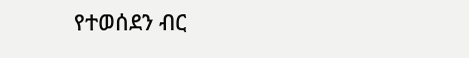የተወሰደን ብር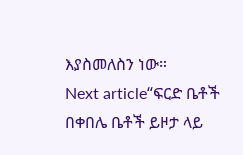እያስመለስን ነው።
Next article“ፍርድ ቤቶች በቀበሌ ቤቶች ይዞታ ላይ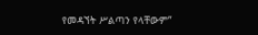የመዳኘት ሥልጣን የላቸውም”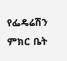የፌዴሬሽን ምክር ቤት